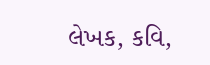લેખક, કવિ,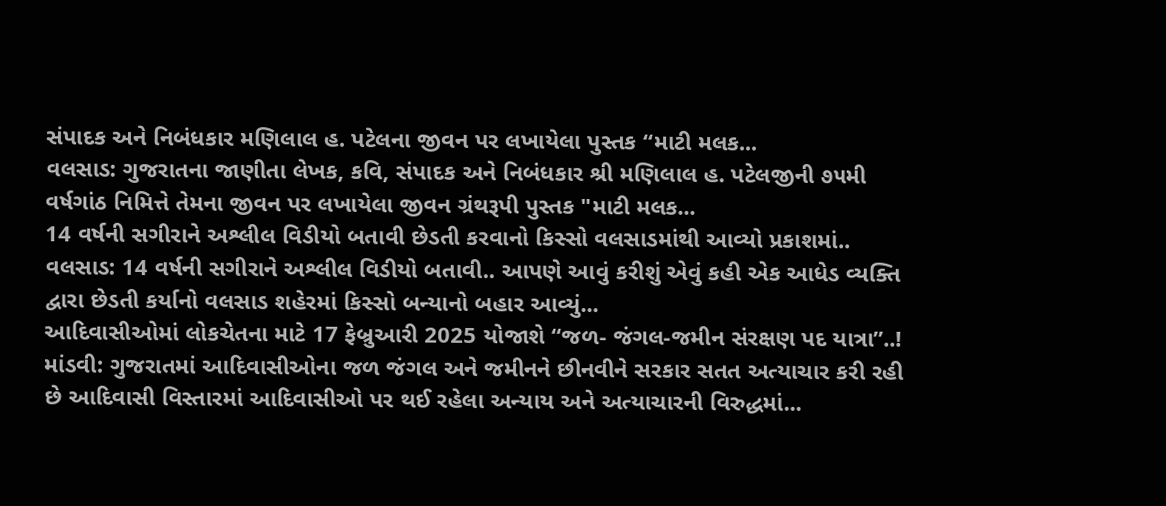સંપાદક અને નિબંધકાર મણિલાલ હ. પટેલના જીવન પર લખાયેલા પુસ્તક “માટી મલક...
વલસાડ: ગુજરાતના જાણીતા લેખક, કવિ, સંપાદક અને નિબંધકાર શ્રી મણિલાલ હ. પટેલજીની ૭૫મી વર્ષગાંઠ નિમિત્તે તેમના જીવન પર લખાયેલા જીવન ગ્રંથરૂપી પુસ્તક "માટી મલક...
14 વર્ષની સગીરાને અશ્લીલ વિડીયો બતાવી છેડતી કરવાનો કિસ્સો વલસાડમાંથી આવ્યો પ્રકાશમાં..
વલસાડ: 14 વર્ષની સગીરાને અશ્લીલ વિડીયો બતાવી.. આપણે આવું કરીશું એવું કહી એક આધેડ વ્યક્તિ દ્વારા છેડતી કર્યાનો વલસાડ શહેરમાં કિસ્સો બન્યાનો બહાર આવ્યું...
આદિવાસીઓમાં લોકચેતના માટે 17 ફેબ્રુઆરી 2025 યોજાશે “જળ- જંગલ-જમીન સંરક્ષણ પદ યાત્રા”..!
માંડવી: ગુજરાતમાં આદિવાસીઓના જળ જંગલ અને જમીનને છીનવીને સરકાર સતત અત્યાચાર કરી રહી છે આદિવાસી વિસ્તારમાં આદિવાસીઓ પર થઈ રહેલા અન્યાય અને અત્યાચારની વિરુદ્ધમાં...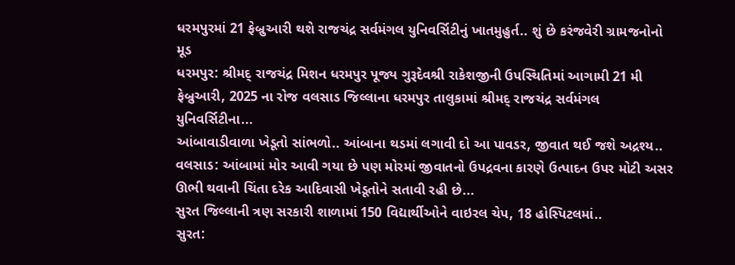ધરમપુરમાં 21 ફેબ્રુઆરી થશે રાજચંદ્ર સર્વમંગલ યુનિવર્સિટીનું ખાતમુહુર્ત.. શું છે કરંજવેરી ગ્રામજનોનો મૂડ
ધરમપુર: શ્રીમદ્ રાજચંદ્ર મિશન ધરમપુર પૂજ્ય ગુરૂદેવશ્રી રાકેશજીની ઉપસ્થિતિમાં આગામી 21 મી ફેબ્રુઆરી, 2025 ના રોજ વલસાડ જિલ્લાના ધરમપુર તાલુકામાં શ્રીમદ્ રાજચંદ્ર સર્વમંગલ યુનિવર્સિટીના...
આંબાવાડીવાળા ખેડૂતો સાંભળો.. આંબાના થડમાં લગાવી દો આ પાવડર, જીવાત થઈ જશે અદ્રશ્ય..
વલસાડ: આંબામાં મોર આવી ગયા છે પણ મોરમાં જીવાતનો ઉપદ્રવના કારણે ઉત્પાદન ઉપર મોટી અસર ઊભી થવાની ચિંતા દરેક આદિવાસી ખેડૂતોને સતાવી રહી છે...
સુરત જિલ્લાની ત્રણ સરકારી શાળામાં 150 વિદ્યાર્થીઓને વાઇરલ ચેપ, 18 હોસ્પિટલમાં..
સુરત: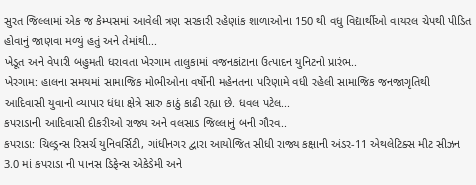સુરત જિલ્લામાં એક જ કેમ્પસમાં આવેલી ત્રણ સરકારી રહેણાંક શાળાઓના 150 થી વધુ વિદ્યાર્થીઓ વાયરલ ચેપથી પીડિત હોવાનું જાણવા મળ્યું હતું અને તેમાંથી...
ખેડૂત અને વેપારી બહુમતી ધરાવતા ખેરગામ તાલુકામાં વજનકાંટાના ઉત્પાદન યુનિટનો પ્રારંભ..
ખેરગામ: હાલના સમયમાં સામાજિક મોભીઓના વર્ષોની મહેનતના પરિણામે વધી રહેલી સામાજિક જનજાગૃતિથી આદિવાસી યુવાનો વ્યાપાર ધંધા ક્ષેત્રે સારુ કાઠું કાઢી રહ્યા છે. ધવલ પટેલ...
કપરાડાની આદિવાસી દીકરીઓ રાજ્ય અને વલસાડ જિલ્લાનું બની ગૌરવ..
કપરાડા: ચિલ્ડ્રન્સ રિસર્ચ યુનિવર્સિટી, ગાંધીનગર દ્વારા આયોજિત સીધી રાજ્ય કક્ષાની અંડર-11 એથલેટિક્સ મીટ સીઝન 3.0 માં કપરાડા ની પાનસ ડિફેન્સ એકેડેમી અને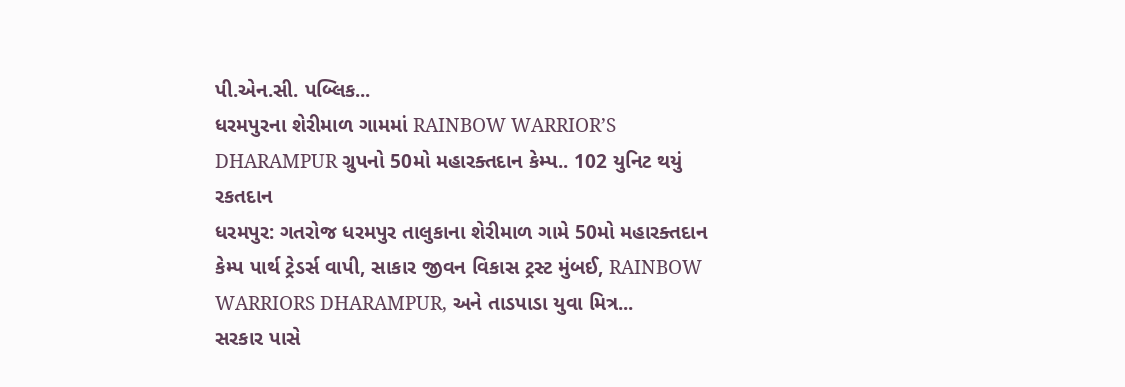પી.એન.સી. પબ્લિક...
ધરમપુરના શેરીમાળ ગામમાં RAINBOW WARRIOR’S DHARAMPUR ગ્રુપનો 50મો મહારક્તદાન કેમ્પ.. 102 યુનિટ થયું રકતદાન
ધરમપુર: ગતરોજ ધરમપુર તાલુકાના શેરીમાળ ગામે 50મો મહારક્તદાન કેમ્પ પાર્થ ટ્રેડર્સ વાપી, સાકાર જીવન વિકાસ ટ્રસ્ટ મુંબઈ, RAINBOW WARRIORS DHARAMPUR, અને તાડપાડા યુવા મિત્ર...
સરકાર પાસે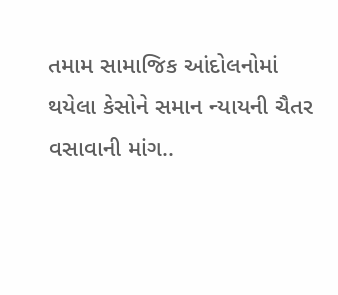તમામ સામાજિક આંદોલનોમાં થયેલા કેસોને સમાન ન્યાયની ચૈતર વસાવાની માંગ..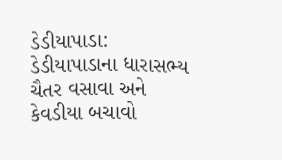ડેડીયાપાડા: ડેડીયાપાડાના ધારાસભ્ય ચૈતર વસાવા અને કેવડીયા બચાવો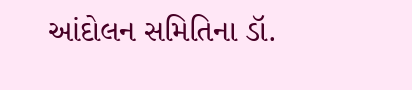આંદોલન સમિતિના ડૉ.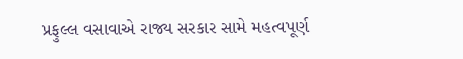પ્રફુલ્લ વસાવાએ રાજ્ય સરકાર સામે મહત્વપૂર્ણ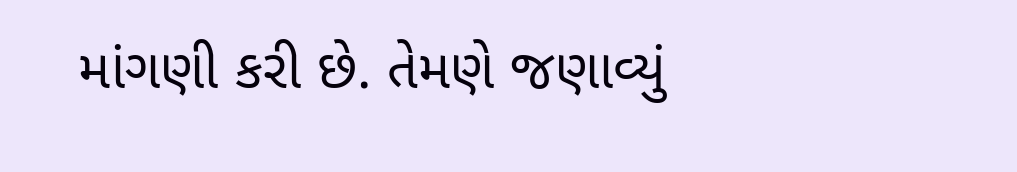માંગણી કરી છે. તેમણે જણાવ્યું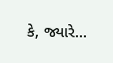કે, જ્યારે...